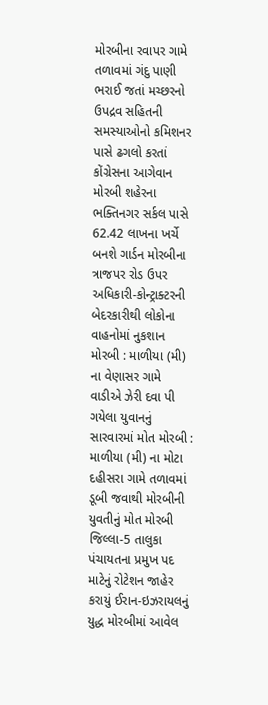મોરબીના રવાપર ગામે તળાવમાં ગંદુ પાણી ભરાઈ જતાં મચ્છરનો ઉપદ્રવ સહિતની સમસ્યાઓનો કમિશનર પાસે ઢગલો કરતાં કોંગ્રેસના આગેવાન મોરબી શહેરના ભક્તિનગર સર્કલ પાસે 62.42 લાખના ખર્ચે બનશે ગાર્ડન મોરબીના ત્રાજપર રોડ ઉપર અધિકારી-કોન્ટ્રાક્ટરની બેદરકારીથી લોકોના વાહનોમાં નુકશાન મોરબી : માળીયા (મી) ના વેણાસર ગામે વાડીએ ઝેરી દવા પી ગયેલા યુવાનનું સારવારમાં મોત મોરબી : માળીયા (મી) ના મોટા દહીસરા ગામે તળાવમાં ડૂબી જવાથી મોરબીની યુવતીનું મોત મોરબી જિલ્લા-5 તાલુકા પંચાયતના પ્રમુખ પદ માટેનું રોટેશન જાહેર કરાયું ઈરાન-ઇઝરાયલનું યુદ્ધ મોરબીમાં આવેલ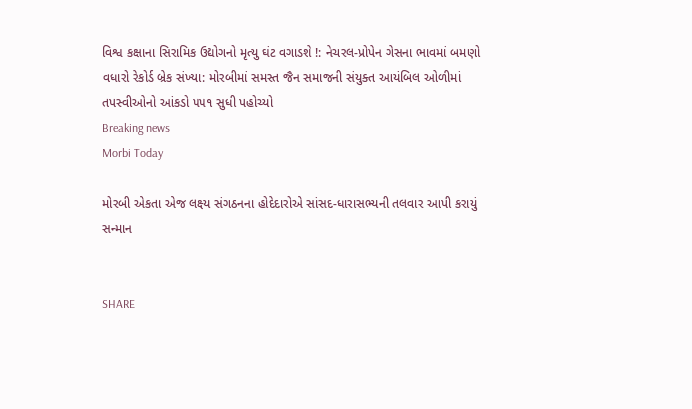વિશ્વ કક્ષાના સિરામિક ઉદ્યોગનો મૃત્યુ ઘંટ વગાડશે !: નેચરલ-પ્રોપેન ગેસના ભાવમાં બમણો વધારો રેકોર્ડ બ્રેક સંખ્યા: મોરબીમાં સમસ્ત જૈન સમાજની સંયુક્ત આયંબિલ ઓળીમાં તપસ્વીઓનો આંકડો ૫૫૧ સુધી પહોચ્યો
Breaking news
Morbi Today

મોરબી એકતા એજ લક્ષ્ય સંગઠનના હોદેદારોએ સાંસદ-ધારાસભ્યની તલવાર આપી કરાયું સન્માન


SHARE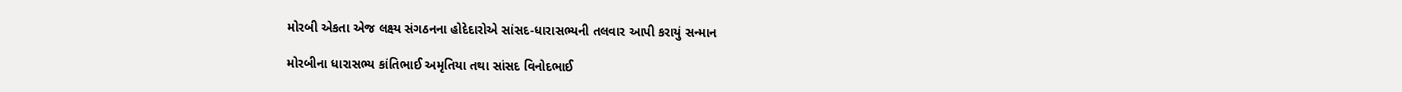મોરબી એકતા એજ લક્ષ્ય સંગઠનના હોદેદારોએ સાંસદ-ધારાસભ્યની તલવાર આપી કરાયું સન્માન

મોરબીના ધારાસભ્ય કાંતિભાઈ અમૃતિયા તથા સાંસદ વિનોદભાઈ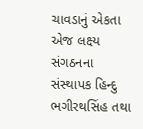ચાવડાનું એકતા એજ લક્ષ્ય સંગઠનના સંસ્થાપક હિન્દુ ભગીરથસિંહ તથા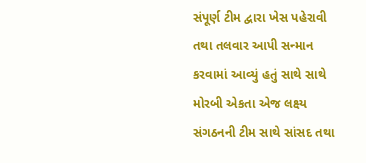સંપૂર્ણ ટીમ દ્વારા ખેસ પહેરાવી તથા તલવાર આપી સન્માન કરવામાં આવ્યું હતું સાથે સાથે મોરબી એકતા એજ લક્ષ્ય સંગઠનની ટીમ સાથે સાંસદ તથા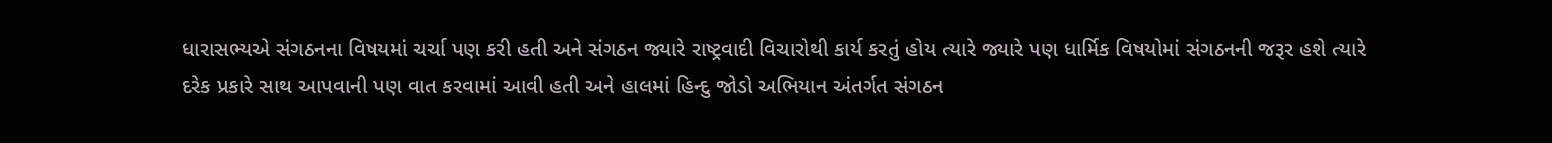ધારાસભ્યએ સંગઠનના વિષયમાં ચર્ચા પણ કરી હતી અને સંગઠન જ્યારે રાષ્ટ્રવાદી વિચારોથી કાર્ય કરતું હોય ત્યારે જ્યારે પણ ધાર્મિક વિષયોમાં સંગઠનની જરૂર હશે ત્યારે દરેક પ્રકારે સાથ આપવાની પણ વાત કરવામાં આવી હતી અને હાલમાં હિન્દુ જોડો અભિયાન અંતર્ગત સંગઠન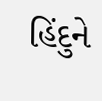હિંદુને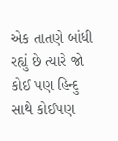એક તાતણે બાંધી રહ્યું છે ત્યારે જો કોઈ પણ હિન્દુ સાથે કોઈપણ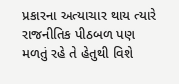પ્રકારના અત્યાચાર થાય ત્યારે રાજનીતિક પીઠબળ પણ મળતું રહે તે હેતુથી વિશે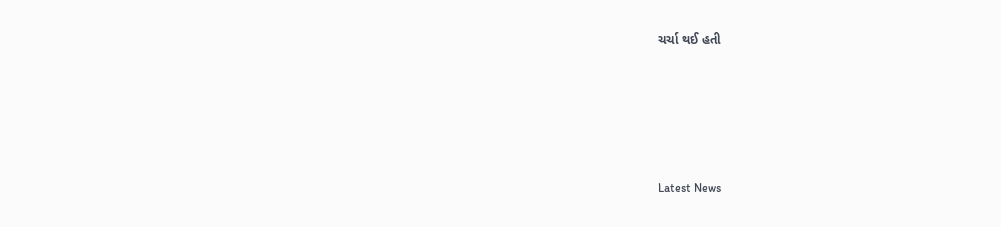ચર્ચા થઈ હતી






Latest News